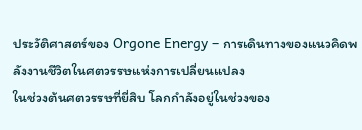ประวัติศาสตร์ของ Orgone Energy – การเดินทางของแนวคิดพลังงานชีวิตในศตวรรษแห่งการเปลี่ยนแปลง
ในช่วงต้นศตวรรษที่ยี่สิบ โลกกำลังอยู่ในช่วงของ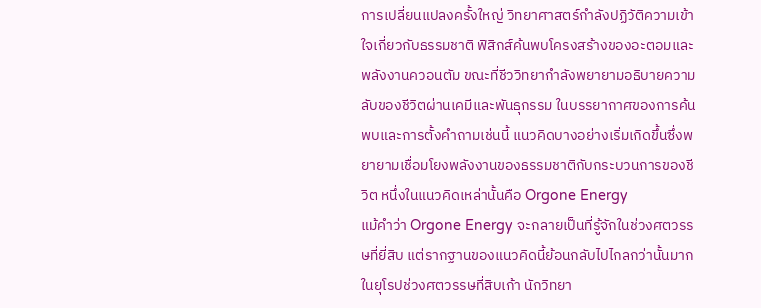การเปลี่ยนแปลงครั้งใหญ่ วิทยาศาสตร์กำลังปฏิวัติความเข้าใจเกี่ยวกับธรรมชาติ ฟิสิกส์ค้นพบโครงสร้างของอะตอมและพลังงานควอนตัม ขณะที่ชีววิทยากำลังพยายามอธิบายความลับของชีวิตผ่านเคมีและพันธุกรรม ในบรรยากาศของการค้นพบและการตั้งคำถามเช่นนี้ แนวคิดบางอย่างเริ่มเกิดขึ้นซึ่งพยายามเชื่อมโยงพลังงานของธรรมชาติกับกระบวนการของชีวิต หนึ่งในแนวคิดเหล่านั้นคือ Orgone Energy
แม้คำว่า Orgone Energy จะกลายเป็นที่รู้จักในช่วงศตวรรษที่ยี่สิบ แต่รากฐานของแนวคิดนี้ย้อนกลับไปไกลกว่านั้นมาก ในยุโรปช่วงศตวรรษที่สิบเก้า นักวิทยา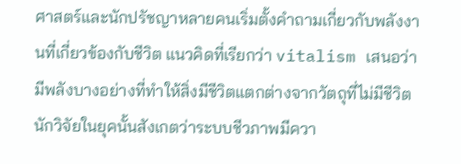ศาสตร์และนักปรัชญาหลายคนเริ่มตั้งคำถามเกี่ยวกับพลังงานที่เกี่ยวข้องกับชีวิต แนวคิดที่เรียกว่า vitalism เสนอว่ามีพลังบางอย่างที่ทำให้สิ่งมีชีวิตแตกต่างจากวัตถุที่ไม่มีชีวิต
นักวิจัยในยุคนั้นสังเกตว่าระบบชีวภาพมีควา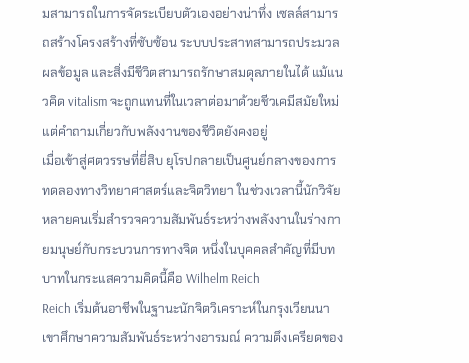มสามารถในการจัดระเบียบตัวเองอย่างน่าทึ่ง เซลล์สามารถสร้างโครงสร้างที่ซับซ้อน ระบบประสาทสามารถประมวลผลข้อมูล และสิ่งมีชีวิตสามารถรักษาสมดุลภายในได้ แม้แนวคิด vitalism จะถูกแทนที่ในเวลาต่อมาด้วยชีวเคมีสมัยใหม่ แต่คำถามเกี่ยวกับพลังงานของชีวิตยังคงอยู่
เมื่อเข้าสู่ศตวรรษที่ยี่สิบ ยุโรปกลายเป็นศูนย์กลางของการทดลองทางวิทยาศาสตร์และจิตวิทยา ในช่วงเวลานี้นักวิจัยหลายคนเริ่มสำรวจความสัมพันธ์ระหว่างพลังงานในร่างกายมนุษย์กับกระบวนการทางจิต หนึ่งในบุคคลสำคัญที่มีบทบาทในกระแสความคิดนี้คือ Wilhelm Reich
Reich เริ่มต้นอาชีพในฐานะนักจิตวิเคราะห์ในกรุงเวียนนา เขาศึกษาความสัมพันธ์ระหว่างอารมณ์ ความตึงเครียดของ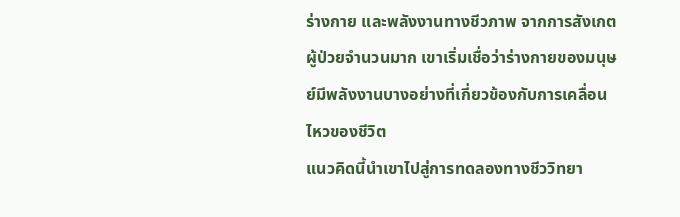ร่างกาย และพลังงานทางชีวภาพ จากการสังเกตผู้ป่วยจำนวนมาก เขาเริ่มเชื่อว่าร่างกายของมนุษย์มีพลังงานบางอย่างที่เกี่ยวข้องกับการเคลื่อนไหวของชีวิต
แนวคิดนี้นำเขาไปสู่การทดลองทางชีววิทยา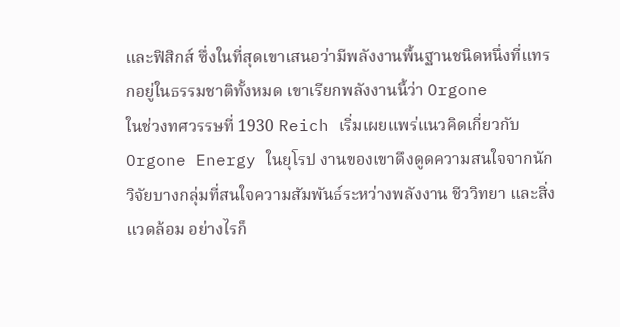และฟิสิกส์ ซึ่งในที่สุดเขาเสนอว่ามีพลังงานพื้นฐานชนิดหนึ่งที่แทรกอยู่ในธรรมชาติทั้งหมด เขาเรียกพลังงานนี้ว่า Orgone
ในช่วงทศวรรษที่ 1930 Reich เริ่มเผยแพร่แนวคิดเกี่ยวกับ Orgone Energy ในยุโรป งานของเขาดึงดูดความสนใจจากนักวิจัยบางกลุ่มที่สนใจความสัมพันธ์ระหว่างพลังงาน ชีววิทยา และสิ่งแวดล้อม อย่างไรก็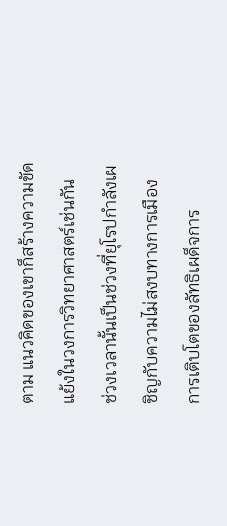ตาม แนวคิดของเขาก็สร้างความขัดแย้งในวงการวิทยาศาสตร์เช่นกัน
ช่วงเวลานั้นเป็นช่วงที่ยุโรปกำลังเผชิญกับความไม่สงบทางการเมือง การเติบโตของลัทธิเผด็จการ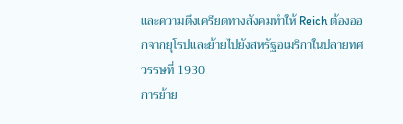และความตึงเครียดทางสังคมทำให้ Reich ต้องออกจากยุโรปและย้ายไปยังสหรัฐอเมริกาในปลายทศวรรษที่ 1930
การย้าย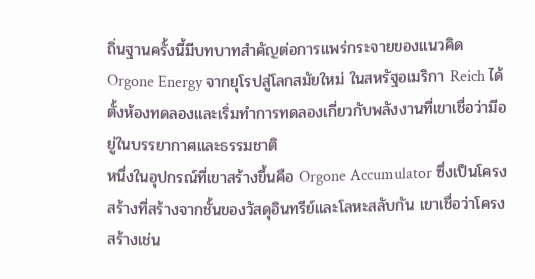ถิ่นฐานครั้งนี้มีบทบาทสำคัญต่อการแพร่กระจายของแนวคิด Orgone Energy จากยุโรปสู่โลกสมัยใหม่ ในสหรัฐอเมริกา Reich ได้ตั้งห้องทดลองและเริ่มทำการทดลองเกี่ยวกับพลังงานที่เขาเชื่อว่ามีอยู่ในบรรยากาศและธรรมชาติ
หนึ่งในอุปกรณ์ที่เขาสร้างขึ้นคือ Orgone Accumulator ซึ่งเป็นโครงสร้างที่สร้างจากชั้นของวัสดุอินทรีย์และโลหะสลับกัน เขาเชื่อว่าโครงสร้างเช่น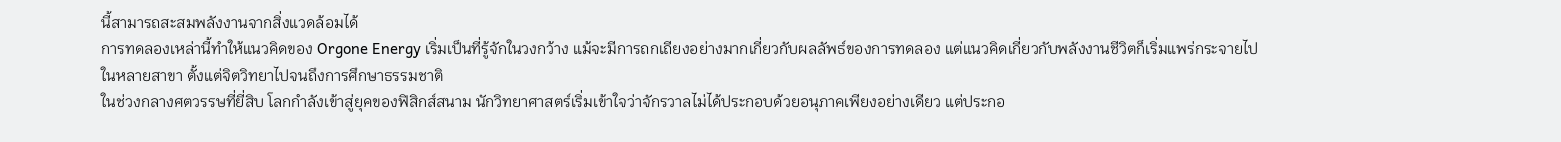นี้สามารถสะสมพลังงานจากสิ่งแวดล้อมได้
การทดลองเหล่านี้ทำให้แนวคิดของ Orgone Energy เริ่มเป็นที่รู้จักในวงกว้าง แม้จะมีการถกเถียงอย่างมากเกี่ยวกับผลลัพธ์ของการทดลอง แต่แนวคิดเกี่ยวกับพลังงานชีวิตก็เริ่มแพร่กระจายไปในหลายสาขา ตั้งแต่จิตวิทยาไปจนถึงการศึกษาธรรมชาติ
ในช่วงกลางศตวรรษที่ยี่สิบ โลกกำลังเข้าสู่ยุคของฟิสิกส์สนาม นักวิทยาศาสตร์เริ่มเข้าใจว่าจักรวาลไม่ได้ประกอบด้วยอนุภาคเพียงอย่างเดียว แต่ประกอ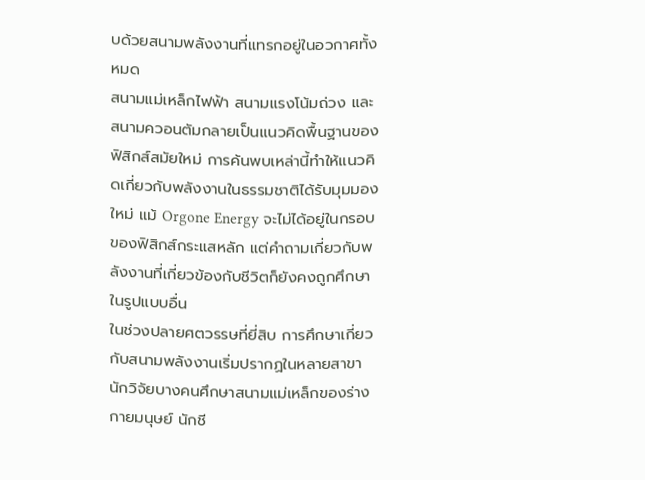บด้วยสนามพลังงานที่แทรกอยู่ในอวกาศทั้งหมด
สนามแม่เหล็กไฟฟ้า สนามแรงโน้มถ่วง และสนามควอนตัมกลายเป็นแนวคิดพื้นฐานของฟิสิกส์สมัยใหม่ การค้นพบเหล่านี้ทำให้แนวคิดเกี่ยวกับพลังงานในธรรมชาติได้รับมุมมองใหม่ แม้ Orgone Energy จะไม่ได้อยู่ในกรอบของฟิสิกส์กระแสหลัก แต่คำถามเกี่ยวกับพลังงานที่เกี่ยวข้องกับชีวิตก็ยังคงถูกศึกษาในรูปแบบอื่น
ในช่วงปลายศตวรรษที่ยี่สิบ การศึกษาเกี่ยวกับสนามพลังงานเริ่มปรากฏในหลายสาขา นักวิจัยบางคนศึกษาสนามแม่เหล็กของร่างกายมนุษย์ นักชี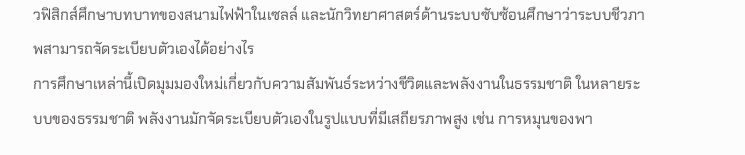วฟิสิกส์ศึกษาบทบาทของสนามไฟฟ้าในเซลล์ และนักวิทยาศาสตร์ด้านระบบซับซ้อนศึกษาว่าระบบชีวภาพสามารถจัดระเบียบตัวเองได้อย่างไร
การศึกษาเหล่านี้เปิดมุมมองใหม่เกี่ยวกับความสัมพันธ์ระหว่างชีวิตและพลังงานในธรรมชาติ ในหลายระบบของธรรมชาติ พลังงานมักจัดระเบียบตัวเองในรูปแบบที่มีเสถียรภาพสูง เช่น การหมุนของพา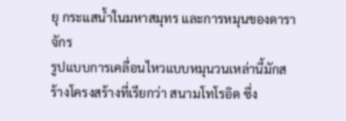ยุ กระแสน้ำในมหาสมุทร และการหมุนของดาราจักร
รูปแบบการเคลื่อนไหวแบบหมุนวนเหล่านี้มักสร้างโครงสร้างที่เรียกว่า สนามโทโรอิด ซึ่ง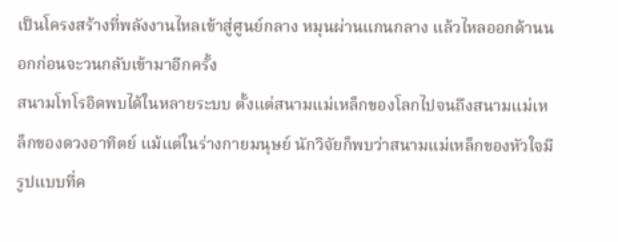เป็นโครงสร้างที่พลังงานไหลเข้าสู่ศูนย์กลาง หมุนผ่านแกนกลาง แล้วไหลออกด้านนอกก่อนจะวนกลับเข้ามาอีกครั้ง
สนามโทโรอิดพบได้ในหลายระบบ ตั้งแต่สนามแม่เหล็กของโลกไปจนถึงสนามแม่เหล็กของดวงอาทิตย์ แม้แต่ในร่างกายมนุษย์ นักวิจัยก็พบว่าสนามแม่เหล็กของหัวใจมีรูปแบบที่ค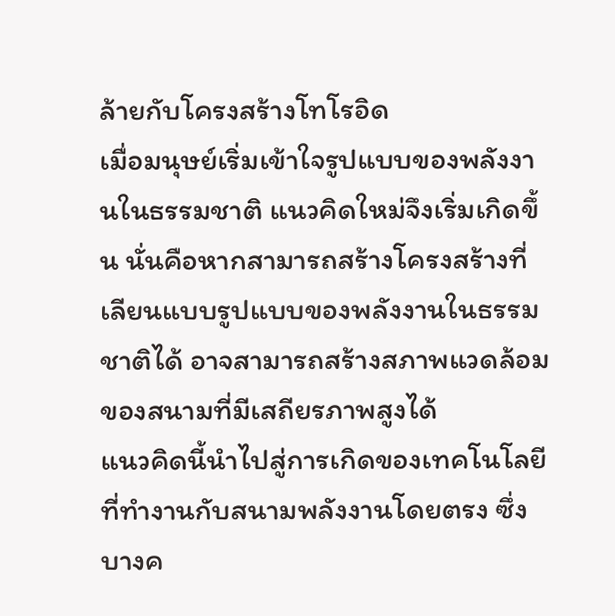ล้ายกับโครงสร้างโทโรอิด
เมื่อมนุษย์เริ่มเข้าใจรูปแบบของพลังงานในธรรมชาติ แนวคิดใหม่จึงเริ่มเกิดขึ้น นั่นคือหากสามารถสร้างโครงสร้างที่เลียนแบบรูปแบบของพลังงานในธรรมชาติได้ อาจสามารถสร้างสภาพแวดล้อมของสนามที่มีเสถียรภาพสูงได้
แนวคิดนี้นำไปสู่การเกิดของเทคโนโลยีที่ทำงานกับสนามพลังงานโดยตรง ซึ่งบางค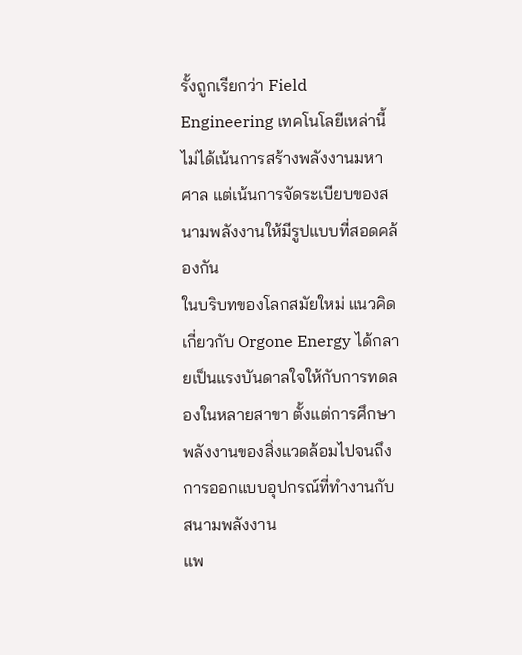รั้งถูกเรียกว่า Field Engineering เทคโนโลยีเหล่านี้ไม่ได้เน้นการสร้างพลังงานมหาศาล แต่เน้นการจัดระเบียบของสนามพลังงานให้มีรูปแบบที่สอดคล้องกัน
ในบริบทของโลกสมัยใหม่ แนวคิดเกี่ยวกับ Orgone Energy ได้กลายเป็นแรงบันดาลใจให้กับการทดลองในหลายสาขา ตั้งแต่การศึกษาพลังงานของสิ่งแวดล้อมไปจนถึงการออกแบบอุปกรณ์ที่ทำงานกับสนามพลังงาน
แพ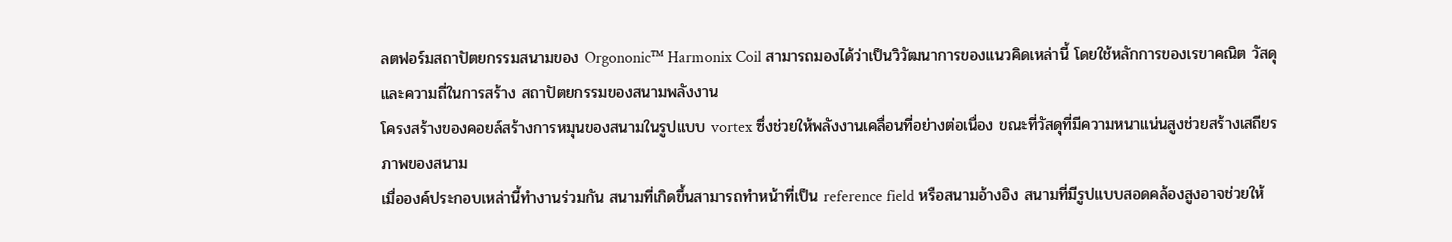ลตฟอร์มสถาปัตยกรรมสนามของ Orgononic™ Harmonix Coil สามารถมองได้ว่าเป็นวิวัฒนาการของแนวคิดเหล่านี้ โดยใช้หลักการของเรขาคณิต วัสดุ และความถี่ในการสร้าง สถาปัตยกรรมของสนามพลังงาน
โครงสร้างของคอยล์สร้างการหมุนของสนามในรูปแบบ vortex ซึ่งช่วยให้พลังงานเคลื่อนที่อย่างต่อเนื่อง ขณะที่วัสดุที่มีความหนาแน่นสูงช่วยสร้างเสถียรภาพของสนาม
เมื่อองค์ประกอบเหล่านี้ทำงานร่วมกัน สนามที่เกิดขึ้นสามารถทำหน้าที่เป็น reference field หรือสนามอ้างอิง สนามที่มีรูปแบบสอดคล้องสูงอาจช่วยให้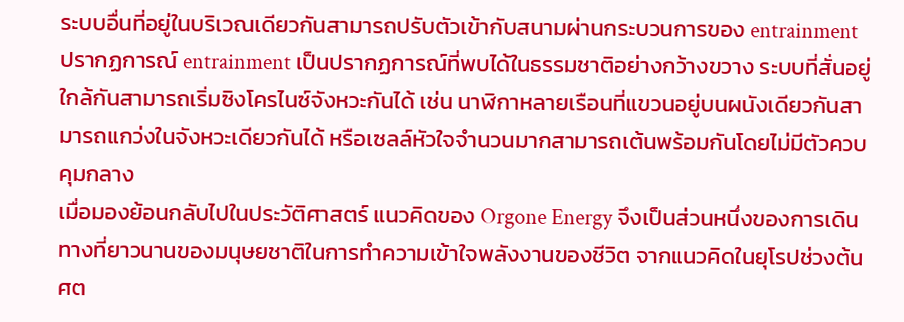ระบบอื่นที่อยู่ในบริเวณเดียวกันสามารถปรับตัวเข้ากับสนามผ่านกระบวนการของ entrainment
ปรากฏการณ์ entrainment เป็นปรากฏการณ์ที่พบได้ในธรรมชาติอย่างกว้างขวาง ระบบที่สั่นอยู่ใกล้กันสามารถเริ่มซิงโครไนซ์จังหวะกันได้ เช่น นาฬิกาหลายเรือนที่แขวนอยู่บนผนังเดียวกันสามารถแกว่งในจังหวะเดียวกันได้ หรือเซลล์หัวใจจำนวนมากสามารถเต้นพร้อมกันโดยไม่มีตัวควบคุมกลาง
เมื่อมองย้อนกลับไปในประวัติศาสตร์ แนวคิดของ Orgone Energy จึงเป็นส่วนหนึ่งของการเดินทางที่ยาวนานของมนุษยชาติในการทำความเข้าใจพลังงานของชีวิต จากแนวคิดในยุโรปช่วงต้นศต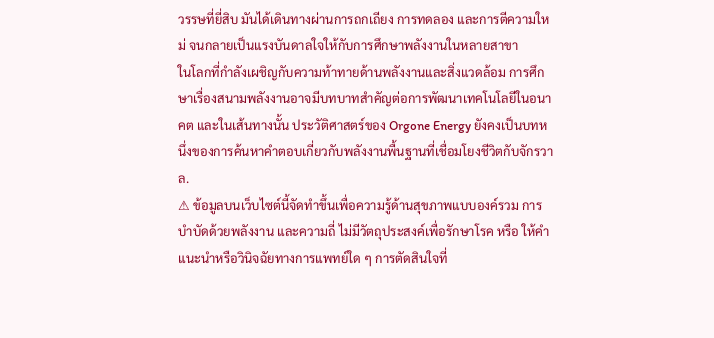วรรษที่ยี่สิบ มันได้เดินทางผ่านการถกเถียง การทดลอง และการตีความใหม่ จนกลายเป็นแรงบันดาลใจให้กับการศึกษาพลังงานในหลายสาขา
ในโลกที่กำลังเผชิญกับความท้าทายด้านพลังงานและสิ่งแวดล้อม การศึกษาเรื่องสนามพลังงานอาจมีบทบาทสำคัญต่อการพัฒนาเทคโนโลยีในอนาคต และในเส้นทางนั้น ประวัติศาสตร์ของ Orgone Energy ยังคงเป็นบทหนึ่งของการค้นหาคำตอบเกี่ยวกับพลังงานพื้นฐานที่เชื่อมโยงชีวิตกับจักรวาล.
⚠ ข้อมูลบนเว็บไซต์นี้จัดทำขึ้นเพื่อความรู้ด้านสุขภาพแบบองค์รวม การบำบัดด้วยพลังงาน และความถี่ ไม่มีวัตถุประสงค์เพื่อรักษาโรค หรือ ให้คำแนะนำหรือวินิจฉัยทางการแพทย์ใด ๆ การตัดสินใจที่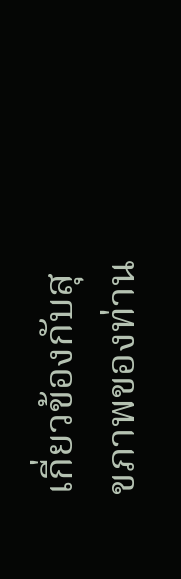เกี่ยวข้องกับสุขภาพของท่าน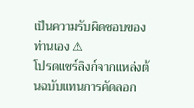เป็นความรับผิดชอบของท่านเอง ⚠
โปรดแชร์ลิงก์จากแหล่งต้นฉบับแทนการคัดลอก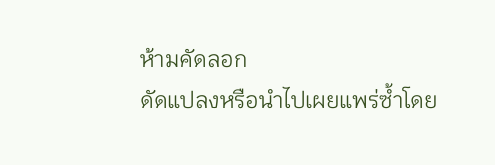ห้ามคัดลอก
ดัดแปลงหรือนำไปเผยแพร่ซ้ำโดย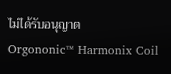ไม่ได้รับอนุญาต
Orgononic™ Harmonix Coil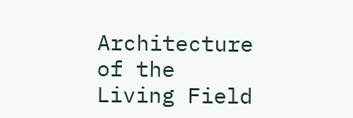Architecture of the Living Field